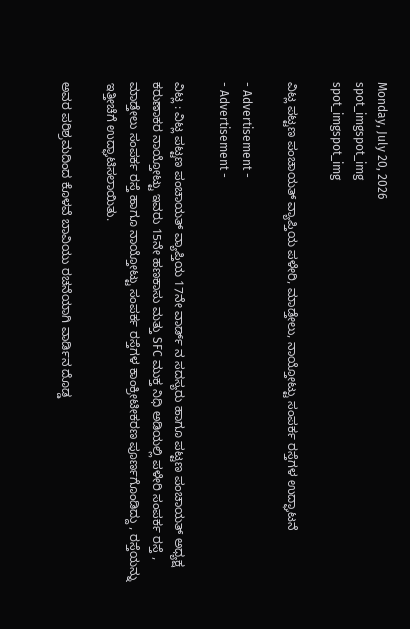Monday, July 20, 2026
spot_imgspot_img
spot_imgspot_img

ವಿಟ್ಲ ಪಟ್ಟಣ ಪಂಚಾಯತ್ ವ್ಯಾಪ್ತಿಯ ಪಳೇರಿ, ಮಾಡ್ತೇಲು, ನಾಯ್ತೋಟ್ಟು ಸಂಪರ್ಕ ರಸ್ತೆಗಳ ಉದ್ಘಾಟನೆ

- Advertisement -
- Advertisement -

ವಿಟ್ಲ : ವಿಟ್ಲ ಪಟ್ಟಣ ಪಂಚಾಯತ್ ವ್ಯಾಪ್ತಿಯ 17ನೇ ವಾರ್ಡ್ ನ ಸದಸ್ಯರು ಹಾಗೂ ಪಟ್ಟಣ ಪಂಚಾಯತ್ ಅಧ್ಯಕ್ಷ ಕರುಣಾಕರ ನಾಯ್ತೋಟ್ಟು ಇವರು 15ನೇ ಹಣಕಾಸು ಮತ್ತು SFC ಮುಕ್ತ ನಿಧಿ ಅಡಿಯಲ್ಲಿ ಪಳೇರಿ ಸಂಪರ್ಕ ರಸ್ತೆ , ಮಾಡ್ತೇಲು ಸಂಪರ್ಕ ರಸ್ತೆ ಹಾಗೂ ನಾಯ್ತೋಟ್ಟು ಸಂಪರ್ಕ ರಸ್ತೆಗಳ ಕಾಂಕ್ರೀಟೀಕರಣ ಪೂರ್ಣಗೊಂಡಿದ್ದು , ರಸ್ತೆಯನ್ನು ಇತ್ತೀಚೆಗೆ ಉದ್ಘಾಟಿಸಲಾಯಿತು.

ಅವರ ಪರಿಶ್ರಮದಿಂದ ಕೊಳವೆ ಬಾವಿಯು ರಚನೆಯಾಗಿ ವಾರ್ಡಿನ ದೊಡ್ಡ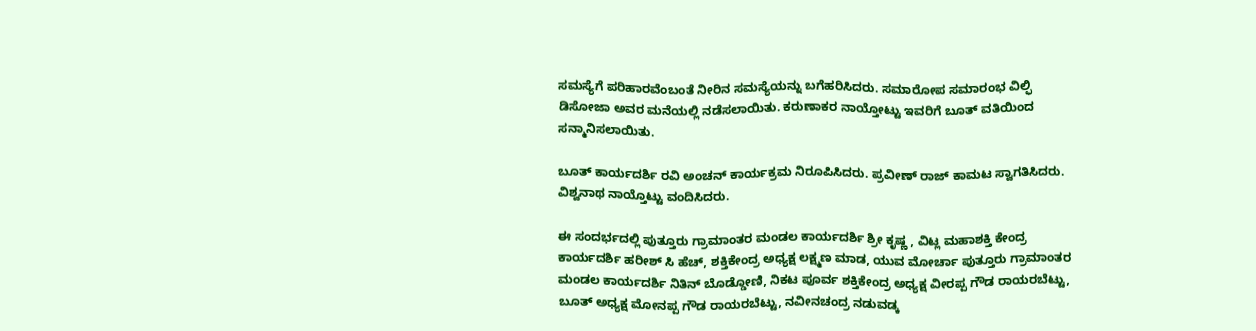ಸಮಸ್ಯೆಗೆ ಪರಿಹಾರವೆಂಬಂತೆ ನೀರಿನ ಸಮಸ್ಯೆಯನ್ನು ಬಗೆಹರಿಸಿದರು. ಸಮಾರೋಪ ಸಮಾರಂಭ ವಿಲ್ಫಿ ಡಿಸೋಜಾ ಅವರ ಮನೆಯಲ್ಲಿ ನಡೆಸಲಾಯಿತು. ಕರುಣಾಕರ ನಾಯ್ತೋಟ್ಟು ಇವರಿಗೆ ಬೂತ್ ವತಿಯಿಂದ ಸನ್ಮಾನಿಸಲಾಯಿತು.

ಬೂತ್ ಕಾರ್ಯದರ್ಶಿ ರವಿ ಅಂಚನ್ ಕಾರ್ಯಕ್ರಮ ನಿರೂಪಿಸಿದರು. ಪ್ರವೀಣ್ ರಾಜ್ ಕಾಮಟ ಸ್ವಾಗತಿಸಿದರು. ವಿಶ್ವನಾಥ ನಾಯ್ತೊಟ್ಟು ವಂದಿಸಿದರು.

ಈ ಸಂದರ್ಭದಲ್ಲಿ ಪುತ್ತೂರು ಗ್ರಾಮಾಂತರ ಮಂಡಲ ಕಾರ್ಯದರ್ಶಿ ಶ್ರೀ ಕೃಷ್ಣ , ವಿಟ್ಲ ಮಹಾಶಕ್ತಿ ಕೇಂದ್ರ ಕಾರ್ಯದರ್ಶಿ ಹರೀಶ್ ಸಿ ಹೆಚ್, ಶಕ್ತಿಕೇಂದ್ರ ಅಧ್ಯಕ್ಷ ಲಕ್ಷ್ಮಣ ಮಾಡ, ಯುವ ಮೋರ್ಚಾ ಪುತ್ತೂರು ಗ್ರಾಮಾಂತರ ಮಂಡಲ ಕಾರ್ಯದರ್ಶಿ ನಿತಿನ್ ಬೊಡ್ಡೋಣಿ, ನಿಕಟ ಪೂರ್ವ ಶಕ್ತಿಕೇಂದ್ರ ಅಧ್ಯಕ್ಷ ವೀರಪ್ಪ ಗೌಡ ರಾಯರಬೆಟ್ಟು, ಬೂತ್ ಅಧ್ಯಕ್ಷ ಮೋನಪ್ಪ ಗೌಡ ರಾಯರಬೆಟ್ಟು, ನವೀನಚಂದ್ರ ನಡುವಡ್ಕ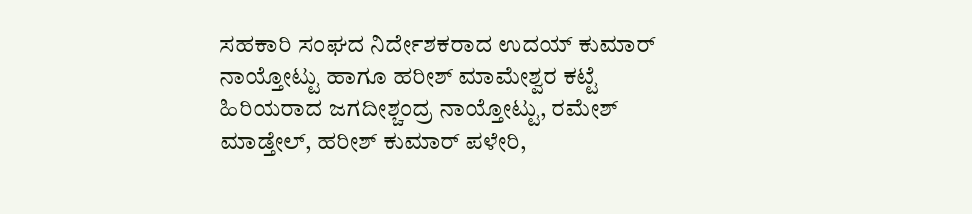ಸಹಕಾರಿ ಸಂಘದ ನಿರ್ದೇಶಕರಾದ ಉದಯ್ ಕುಮಾರ್ ನಾಯ್ತೋಟ್ಟು ಹಾಗೂ ಹರೀಶ್ ಮಾಮೇಶ್ವರ ಕಟ್ಟೆ ಹಿರಿಯರಾದ ಜಗದೀಶ್ಚಂದ್ರ ನಾಯ್ತೋಟ್ಟು, ರಮೇಶ್ ಮಾಡ್ತೇಲ್, ಹರೀಶ್ ಕುಮಾರ್ ಪಳೇರಿ,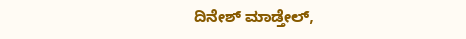ದಿನೇಶ್ ಮಾಡ್ತೇಲ್,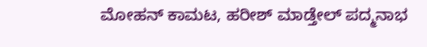ಮೋಹನ್ ಕಾಮಟ, ಹರೀಶ್ ಮಾಡ್ತೇಲ್ ಪದ್ಮನಾಭ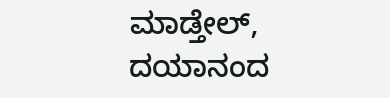ಮಾಡ್ತೇಲ್, ದಯಾನಂದ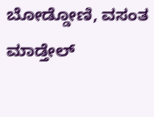ಬೋಡ್ಡೋಣಿ, ವಸಂತ ಮಾಡ್ತೇಲ್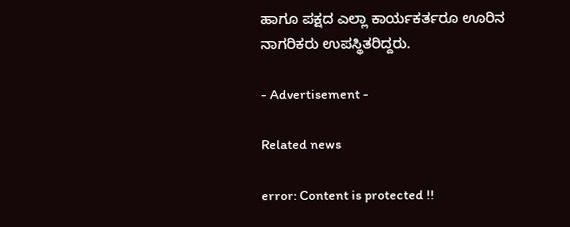ಹಾಗೂ ಪಕ್ಷದ ಎಲ್ಲಾ ಕಾರ್ಯಕರ್ತರೂ ಊರಿನ ನಾಗರಿಕರು ಉಪಸ್ಥಿತರಿದ್ದರು.

- Advertisement -

Related news

error: Content is protected !!